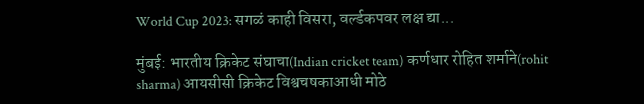World Cup 2023: सगळं काही विसरा, वर्ल्डकपवर लक्ष द्या...

मुंबई: भारतीय क्रिकेट संघाचा(Indian cricket team) कर्णधार रोहित शर्माने(rohit sharma) आयसीसी क्रिकेट विश्वचषकाआधी मोठे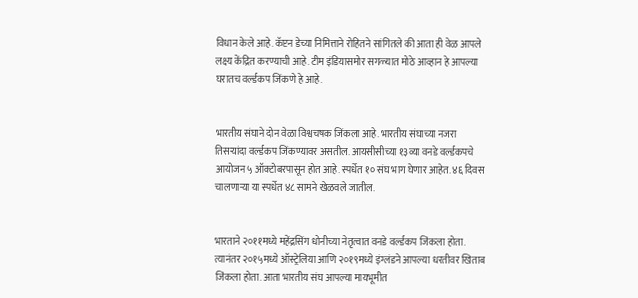विधान केले आहे. कॅप्टन डेच्या निमित्ताने रोहितने सांगितले की आता ही वेळ आपले लक्ष्य केंद्रित करण्याची आहे. टीम इंडियासमोर सगळ्यात मोठे आव्हान हे आपल्या घरातच वर्ल्डकप जिंकणे हे आहे.


भारतीय संघाने दोन वेळा विश्वचषक जिंकला आहे. भारतीय संघाच्या नजरा तिसऱ्यांदा वर्ल्डकप जिंकण्यावर असतील. आयसीसीच्या १३व्या वनडे वर्ल्डकपचे आयोजन ५ ऑक्टोबरपासून होत आहे. स्पर्धेत १० संघ भाग घेणार आहेत. ४६ दिवस चालणाऱ्या या स्पर्धेत ४८ सामने खेळवले जातील.


भारताने २०११मध्ये महेंद्रसिंग धोनीच्या नेतृत्वात वनडे वर्ल्डकप जिंकला होता. त्यानंतर २०१५मध्ये ऑस्ट्रेलिया आणि २०१९मध्ये इंग्लंडने आपल्या धरतीवर खिताब जिंकला होता. आता भारतीय संघ आपल्या मायभूमीत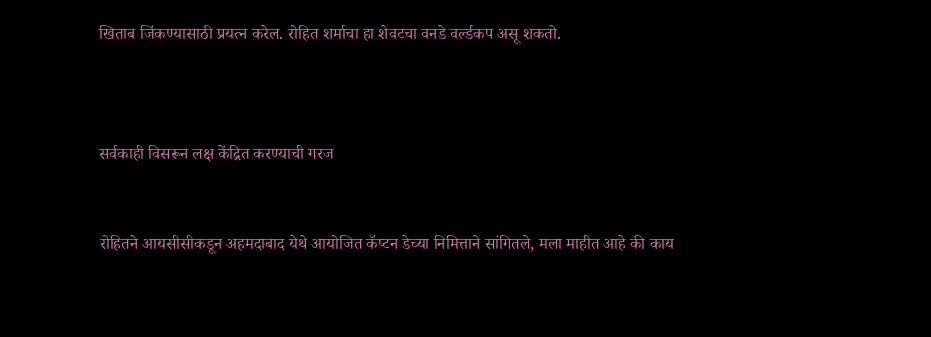खिताब जिंकण्यासाठी प्रयत्न करेल. रोहित शर्माचा हा शेवटचा वनडे वर्ल्डकप असू शकतो.



सर्वकाही विसरून लक्ष केंद्रित करण्याची गरज


रोहितने आयसीसीकडून अहमदाबाद येथे आयोजित कॅप्टन डेच्या निमित्ताने सांगितले, मला माहीत आहे की काय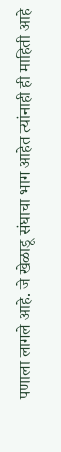पणाला लागले आहे. जे खेळाडू संघाचा भाग आहेत त्यांनाही ही माहिती आहे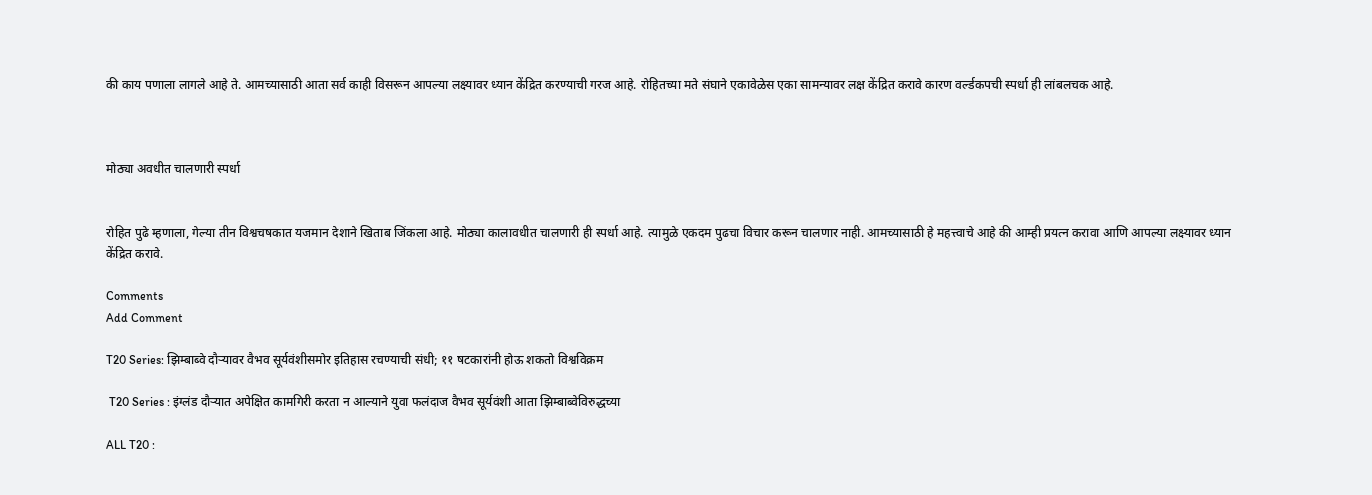की काय पणाला लागले आहे ते. आमच्यासाठी आता सर्व काही विसरून आपल्या लक्ष्यावर ध्यान केंद्रित करण्याची गरज आहे. रोहितच्या मते संघाने एकावेळेस एका सामन्यावर लक्ष केंद्रित करावे कारण वर्ल्डकपची स्पर्धा ही लांबलचक आहे.



मोठ्या अवधीत चालणारी स्पर्धा


रोहित पुढे म्हणाला, गेल्या तीन विश्वचषकात यजमान देशाने खिताब जिंकला आहे. मोठ्या कालावधीत चालणारी ही स्पर्धा आहे. त्यामुळे एकदम पुढचा विचार करून चालणार नाही. आमच्यासाठी हे महत्त्वाचे आहे की आम्ही प्रयत्न करावा आणि आपल्या लक्ष्यावर ध्यान केंद्रित करावे.

Comments
Add Comment

T20 Series: झिम्बाब्वे दौऱ्यावर वैभव सूर्यवंशीसमोर इतिहास रचण्याची संधी; ११ षटकारांनी होऊ शकतो विश्वविक्रम

 T20 Series : इंग्लंड दौऱ्यात अपेक्षित कामगिरी करता न आल्याने युवा फलंदाज वैभव सूर्यवंशी आता झिम्बाब्वेविरुद्धच्या

ALL T20 :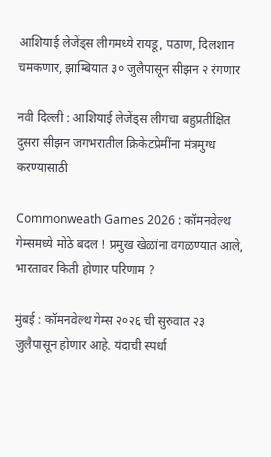आशियाई लेजेंड्स लीगमध्ये रायडू, पठाण, दिलशान चमकणार, झाम्बियात ३० जुलैपासून सीझन २ रंगणार

नवी दिल्ली : आशियाई लेजेंड्स लीगचा बहुप्रतीक्षित दुसरा सीझन जगभरातील क्रिकेटप्रेमींना मंत्रमुग्ध करण्यासाठी

Commonweath Games 2026 : कॉमनवेल्थ गेम्समध्ये मोठे बदल ! प्रमुख खेळांना वगळण्यात आले, भारतावर किती होणार परिणाम ?

मुंबई : कॉमनवेल्थ गेम्स २०२६ ची सुरुवात २३ जुलैपासून होणार आहे. यंदाची स्पर्धा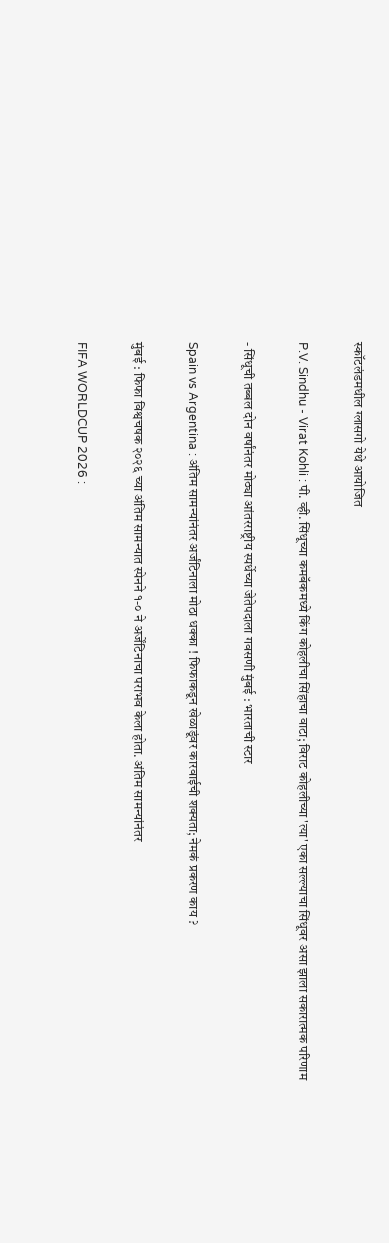स्कॉटलंडमधील ग्लासगो येथे आयोजित

P.V. Sindhu - Virat Kohli : पी. व्ही. सिंधूच्या कमबॅकमध्ये किंग कोहलीचा सिंहाचा वाटा; विराट कोहलीच्या 'त्या' एका सल्ल्याचा सिंधूवर असा झाला सकारात्मक परिणाम

- सिंधूची तब्बल दोन वर्षांनंतर मोठ्या आंतरराष्ट्रीय स्पर्धेच्या जेतेपदाला गवसणी मुंबई : भारताची स्टार

Spain vs Argentina : अंतिम सामन्यांनंतर अर्जंटिनाला मोठा धक्का ! फिफाकडून खेळाडूंवर कारवाईची शक्यता; नेमकं प्रकरण काय ?

मुंबई : फिफा विश्वचषक २०२६ च्या अंतिम सामन्यात स्पेनने १-० ने अर्जेंटिनाचा पराभव केला होता. अंतिम सामन्यांनंतर

FIFA WORLDCUP 2026 :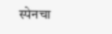स्पेनचा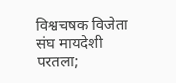विश्वचषक विजेता संघ मायदेशी परतला;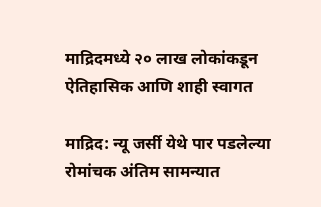माद्रिदमध्ये २० लाख लोकांकडून ऐतिहासिक आणि शाही स्वागत

माद्रिद: न्यू जर्सी येथे पार पडलेल्या रोमांचक अंतिम सामन्यात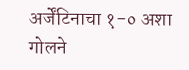अर्जेंटिनाचा १-० अशा गोलने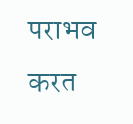पराभव करत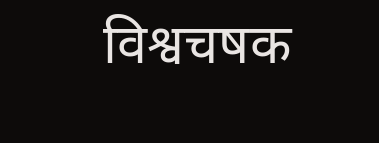विश्वचषक